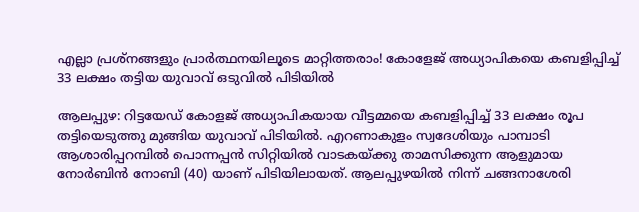എല്ലാ പ്രശ്‌നങ്ങളും പ്രാര്‍ത്ഥനയിലൂടെ മാറ്റിത്തരാം! കോളേജ് അധ്യാപികയെ കബളിപ്പിച്ച് 33 ലക്ഷം തട്ടിയ യുവാവ് ഒടുവില്‍ പിടിയില്‍

ആലപ്പുഴ: റിട്ടയേഡ് കോളജ് അധ്യാപികയായ വീട്ടമ്മയെ കബളിപ്പിച്ച് 33 ലക്ഷം രൂപ തട്ടിയെടുത്തു മുങ്ങിയ യുവാവ് പിടിയില്‍. എറണാകുളം സ്വദേശിയും പാമ്പാടി ആശാരിപ്പറമ്പില്‍ പൊന്നപ്പന്‍ സിറ്റിയില്‍ വാടകയ്ക്കു താമസിക്കുന്ന ആളുമായ നോര്‍ബിന്‍ നോബി (40) യാണ് പിടിയിലായത്. ആലപ്പുഴയില്‍ നിന്ന് ചങ്ങനാശേരി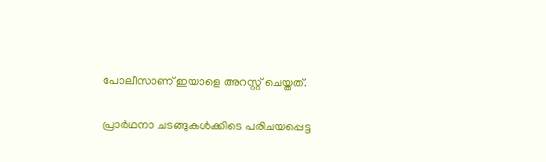പോലീസാണ് ഇയാളെ അറസ്റ്റ് ചെയ്തത്.

പ്രാര്‍ഥനാ ചടങ്ങുകള്‍ക്കിടെ പരിചയപ്പെട്ട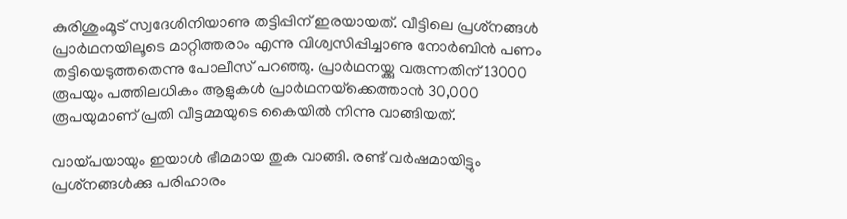കുരിശുംമൂട് സ്വദേശിനിയാണു തട്ടിപ്പിന് ഇരയായത്. വീട്ടിലെ പ്രശ്‌നങ്ങള്‍ പ്രാര്‍ഥനയിലൂടെ മാറ്റിത്തരാം എന്നു വിശ്വസിപ്പിച്ചാണു നോര്‍ബിന്‍ പണം തട്ടിയെടുത്തതെന്നു പോലീസ് പറഞ്ഞു. പ്രാര്‍ഥനയ്ക്കു വരുന്നതിന് 13000 രൂപയും പത്തിലധികം ആളുകള്‍ പ്രാര്‍ഥനയ്‌ക്കെത്താന്‍ 30,000 രൂപയുമാണ് പ്രതി വീട്ടമ്മയുടെ കൈയില്‍ നിന്നു വാങ്ങിയത്.

വായ്പയായും ഇയാള്‍ ഭീമമായ തുക വാങ്ങി. രണ്ട് വര്‍ഷമായിട്ടും പ്രശ്‌നങ്ങള്‍ക്കു പരിഹാരം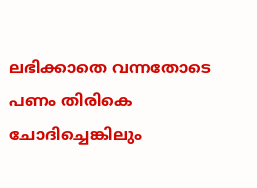ലഭിക്കാതെ വന്നതോടെ പണം തിരികെ ചോദിച്ചെങ്കിലും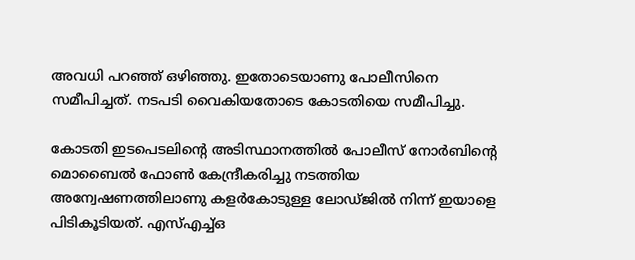അവധി പറഞ്ഞ് ഒഴിഞ്ഞു. ഇതോടെയാണു പോലീസിനെ സമീപിച്ചത്. നടപടി വൈകിയതോടെ കോടതിയെ സമീപിച്ചു.

കോടതി ഇടപെടലിന്റെ അടിസ്ഥാനത്തില്‍ പോലീസ് നോര്‍ബിന്റെ മൊബൈല്‍ ഫോണ്‍ കേന്ദ്രീകരിച്ചു നടത്തിയ അന്വേഷണത്തിലാണു കളര്‍കോടുള്ള ലോഡ്ജില്‍ നിന്ന് ഇയാളെ പിടികൂടിയത്. എസ്എച്ച്ഒ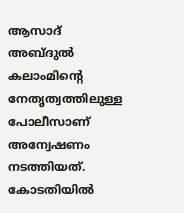ആസാദ് അബ്ദുല്‍ കലാംമിന്റെ നേതൃത്വത്തിലുള്ള പോലീസാണ് അന്വേഷണം നടത്തിയത്. കോടതിയില്‍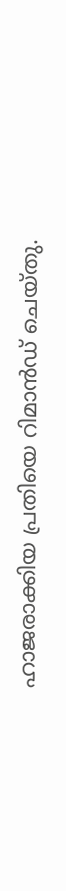ഹാജരാക്കിയ പ്രതിയെ റിമാന്‍ഡ് ചെയ്തു.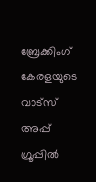ബ്രേക്കിംഗ് കേരളയുടെ വാട്സ് അപ്പ് ഗ്രൂപ്പിൽ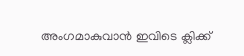അംഗമാകുവാൻ ഇവിടെ ക്ലിക്ക്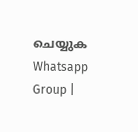ചെയ്യുക Whatsapp Group |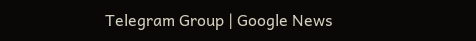Telegram Group | Google News